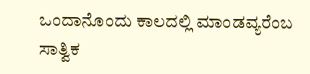ಒಂದಾನೊಂದು ಕಾಲದಲ್ಲಿ ಮಾಂಡವ್ಯರೆಂಬ ಸಾತ್ವಿಕ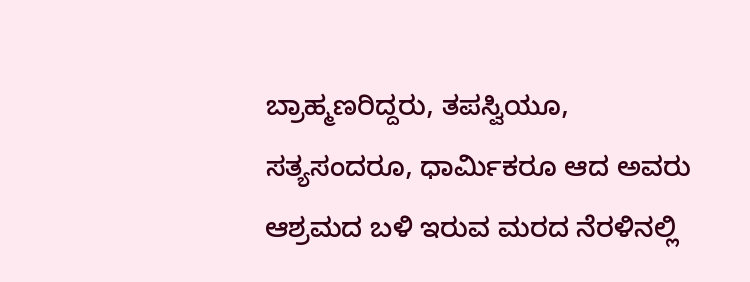ಬ್ರಾಹ್ಮಣರಿದ್ದರು, ತಪಸ್ವಿಯೂ, ಸತ್ಯಸಂದರೂ, ಧಾರ್ಮಿಕರೂ ಆದ ಅವರು ಆಶ್ರಮದ ಬಳಿ ಇರುವ ಮರದ ನೆರಳಿನಲ್ಲಿ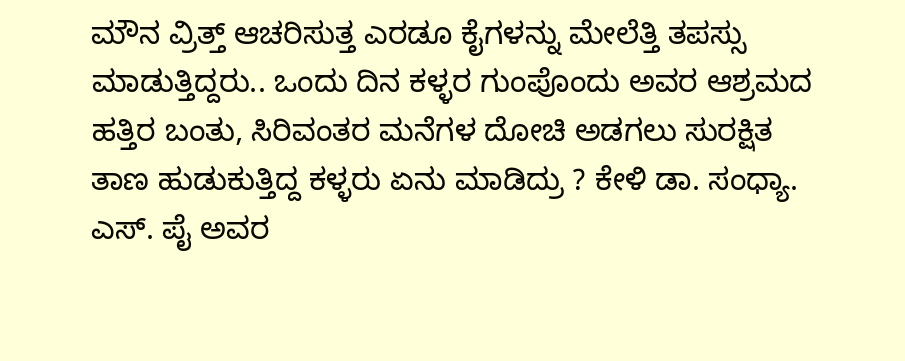ಮೌನ ವ್ರಿತ್ತ್ ಆಚರಿಸುತ್ತ ಎರಡೂ ಕೈಗಳನ್ನು ಮೇಲೆತ್ತಿ ತಪಸ್ಸು ಮಾಡುತ್ತಿದ್ದರು.. ಒಂದು ದಿನ ಕಳ್ಳರ ಗುಂಪೊಂದು ಅವರ ಆಶ್ರಮದ ಹತ್ತಿರ ಬಂತು, ಸಿರಿವಂತರ ಮನೆಗಳ ದೋಚಿ ಅಡಗಲು ಸುರಕ್ಷಿತ ತಾಣ ಹುಡುಕುತ್ತಿದ್ದ ಕಳ್ಳರು ಏನು ಮಾಡಿದ್ರು ? ಕೇಳಿ ಡಾ. ಸಂಧ್ಯಾ. ಎಸ್. ಪೈ ಅವರ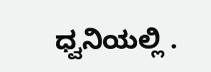ಧ್ವನಿಯಲ್ಲಿ .